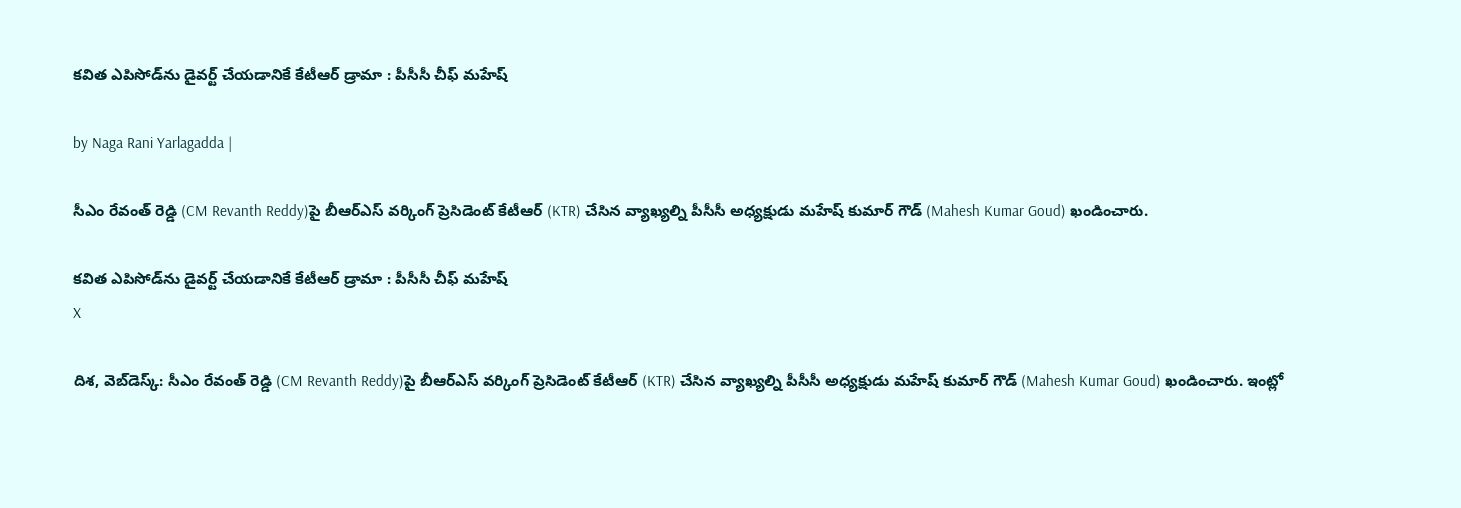కవిత ఎపిసోడ్‌ను డైవర్ట్ చేయడానికే కేటీఆర్ డ్రామా : పీసీసీ చీఫ్ మహేష్

by Naga Rani Yarlagadda |

సీఎం రేవంత్ రెడ్డి (CM Revanth Reddy)పై బీఆర్ఎస్ వర్కింగ్ ప్రెసిడెంట్ కేటీఆర్ (KTR) చేసిన వ్యాఖ్యల్ని పీసీసీ అధ్యక్షుడు మహేష్ కుమార్ గౌడ్ (Mahesh Kumar Goud) ఖండించారు.

కవిత ఎపిసోడ్‌ను డైవర్ట్ చేయడానికే కేటీఆర్ డ్రామా : పీసీసీ చీఫ్ మహేష్
X

దిశ, వెబ్‌డెస్క్: సీఎం రేవంత్ రెడ్డి (CM Revanth Reddy)పై బీఆర్ఎస్ వర్కింగ్ ప్రెసిడెంట్ కేటీఆర్ (KTR) చేసిన వ్యాఖ్యల్ని పీసీసీ అధ్యక్షుడు మహేష్ కుమార్ గౌడ్ (Mahesh Kumar Goud) ఖండించారు. ఇంట్లో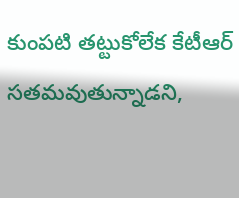కుంపటి తట్టుకోలేక కేటీఆర్ సతమవుతున్నాడని,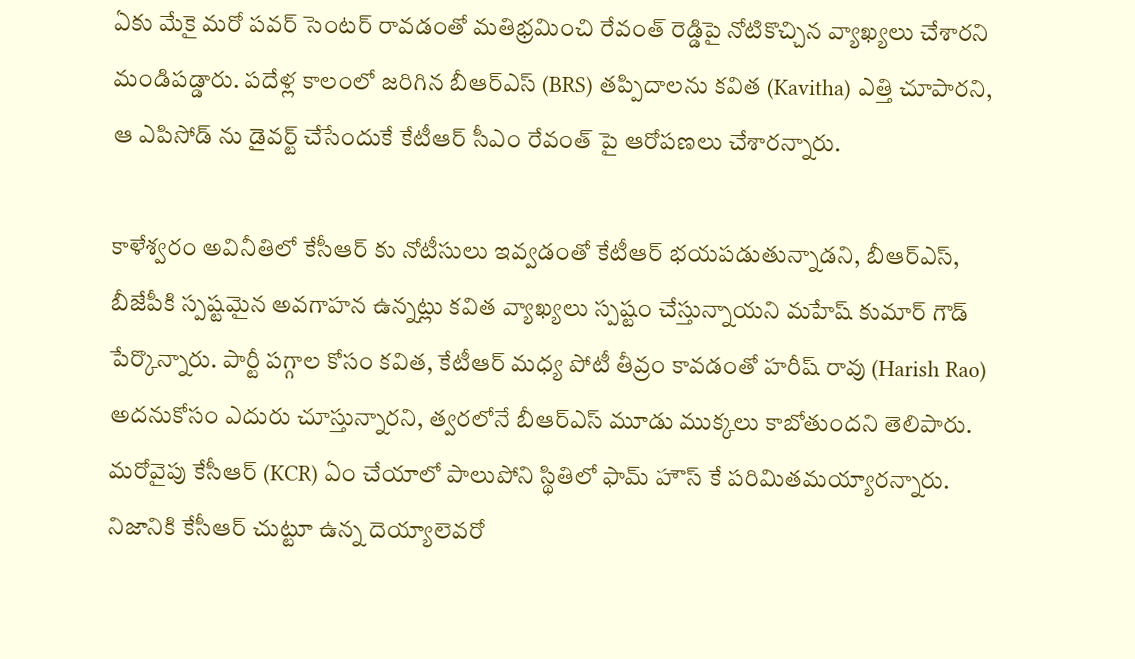ఏకు మేకై మరో పవర్ సెంటర్ రావడంతో మతిభ్రమించి రేవంత్ రెడ్డిపై నోటికొచ్చిన వ్యాఖ్యలు చేశారని మండిపడ్డారు. పదేళ్ల కాలంలో జరిగిన బీఆర్ఎస్ (BRS) తప్పిదాలను కవిత (Kavitha) ఎత్తి చూపారని, ఆ ఎపిసోడ్ ను డైవర్ట్ చేసేందుకే కేటీఆర్ సీఎం రేవంత్ పై ఆరోపణలు చేశారన్నారు.

కాళేశ్వరం అవినీతిలో కేసీఆర్ కు నోటీసులు ఇవ్వడంతో కేటీఆర్ భయపడుతున్నాడని, బీఆర్ఎస్, బీజేపీకి స్పష్టమైన అవగాహన ఉన్నట్లు కవిత వ్యాఖ్యలు స్పష్టం చేస్తున్నాయని మహేష్ కుమార్ గౌడ్ పేర్కొన్నారు. పార్టీ పగ్గాల కోసం కవిత, కేటీఆర్ మధ్య పోటీ తీవ్రం కావడంతో హరీష్ రావు (Harish Rao) అదనుకోసం ఎదురు చూస్తున్నారని, త్వరలోనే బీఆర్ఎస్ మూడు ముక్కలు కాబోతుందని తెలిపారు. మరోవైపు కేసీఆర్ (KCR) ఏం చేయాలో పాలుపోని స్థితిలో ఫామ్ హౌస్ కే పరిమితమయ్యారన్నారు. నిజానికి కేసీఆర్ చుట్టూ ఉన్న దెయ్యాలెవరో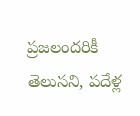ప్రజలందరికీ తెలుసని, పదేళ్ల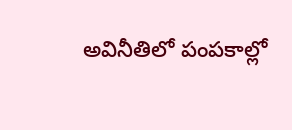అవినీతిలో పంపకాల్లో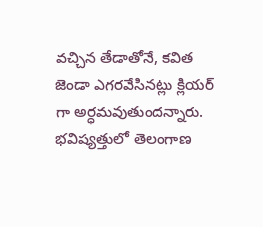వచ్చిన తేడాతోనే, కవిత జెండా ఎగరవేసినట్లు క్లియర్ గా అర్ధమవుతుందన్నారు. భవిష్యత్తులో తెలంగాణ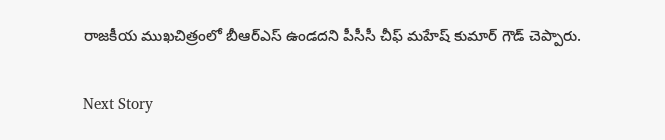రాజకీయ ముఖచిత్రంలో బీఆర్ఎస్ ఉండదని పీసీసీ చీఫ్ మహేష్ కుమార్ గౌడ్ చెప్పారు.

Next Story